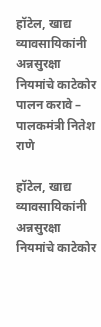हॉटेल, खाद्य व्यावसायिकांनी अन्नसुरक्षा नियमांचे काटेकोर पालन करावे – पालकमंत्री नितेश राणे

हॉटेल, खाद्य व्यावसायिकांनी अन्नसुरक्षा नियमांचे काटेकोर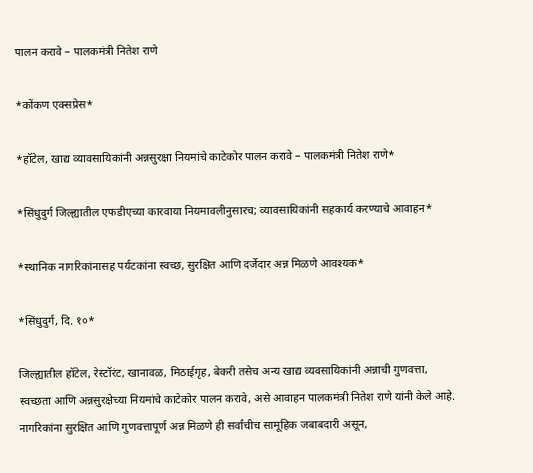पालन करावे – पालकमंत्री नितेश राणे

*कोंकण एक्सप्रेस*

*हॉटेल, खाद्य व्यावसायिकांनी अन्नसुरक्षा नियमांचे काटेकोर पालन करावे – पालकमंत्री नितेश राणे*

*सिंधुदुर्ग जिल्ह्यातील एफडीएच्या कारवाया नियमावलीनुसारच; व्यावसायिकांनी सहकार्य करण्याचे आवाहन*

*स्थानिक नागरिकांनासह पर्यटकांना स्वच्छ, सुरक्षित आणि दर्जेदार अन्न मिळणे आवश्यक*

*सिंधुदुर्ग, दि. १०*

जिल्ह्यातील हॉटेल, रेस्टॉरंट, खानावळ, मिठाईगृह, बेकरी तसेच अन्य खाद्य व्यवसायिकांनी अन्नाची गुणवत्ता, स्वच्छता आणि अन्नसुरक्षेच्या नियमांचे काटेकोर पालन करावे, असे आवाहन पालकमंत्री नितेश राणे यांनी केले आहे. नागरिकांना सुरक्षित आणि गुणवत्तापूर्ण अन्न मिळणे ही सर्वांचीच सामूहिक जबाबदारी असून,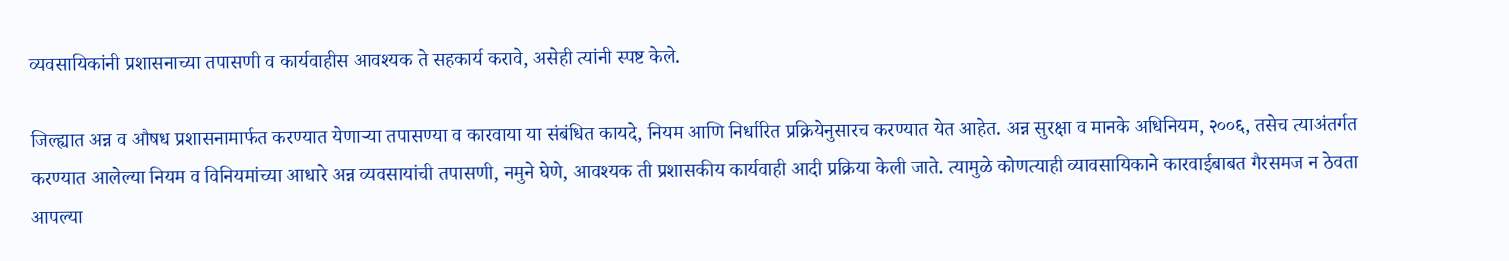व्यवसायिकांनी प्रशासनाच्या तपासणी व कार्यवाहीस आवश्यक ते सहकार्य करावे, असेही त्यांनी स्पष्ट केले.

जिल्ह्यात अन्न व औषध प्रशासनामार्फत करण्यात येणाऱ्या तपासण्या व कारवाया या संबंधित कायदे, नियम आणि निर्धारित प्रक्रियेनुसारच करण्यात येत आहेत. अन्न सुरक्षा व मानके अधिनियम, २००६, तसेच त्याअंतर्गत करण्यात आलेल्या नियम व विनियमांच्या आधारे अन्न व्यवसायांची तपासणी, नमुने घेणे, आवश्यक ती प्रशासकीय कार्यवाही आदी प्रक्रिया केली जाते. त्यामुळे कोणत्याही व्यावसायिकाने कारवाईबाबत गैरसमज न ठेवता आपल्या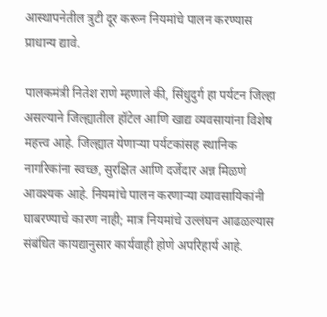आस्थापनेतील त्रुटी दूर करून नियमांचे पालन करण्यास प्राधान्य द्यावे.

पालकमंत्री नितेश राणे म्हणाले की, सिंधुदुर्ग हा पर्यटन जिल्हा असल्याने जिल्ह्यातील हॉटेल आणि खाद्य व्यवसायांना विशेष महत्त्व आहे. जिल्ह्यात येणाऱ्या पर्यटकांसह स्थानिक नागरिकांना स्वच्छ, सुरक्षित आणि दर्जेदार अन्न मिळणे आवश्यक आहे. नियमांचे पालन करणाऱ्या व्यावसायिकांनी घाबरण्याचे कारण नाही; मात्र नियमांचे उल्लंघन आढळल्यास संबंधित कायद्यानुसार कार्यवाही होणे अपरिहार्य आहे.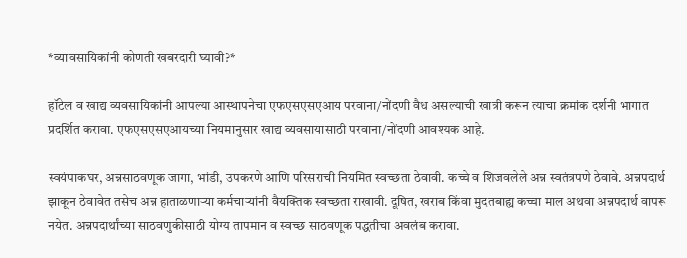*व्यावसायिकांनी कोणती खबरदारी घ्यावी?*

हॉटेल व खाद्य व्यवसायिकांनी आपल्या आस्थापनेचा एफएसएसएआय परवाना/नोंदणी वैध असल्याची खात्री करून त्याचा क्रमांक दर्शनी भागात प्रदर्शित करावा. एफएसएसएआयच्या नियमानुसार खाद्य व्यवसायासाठी परवाना/नोंदणी आवश्यक आहे.

स्वयंपाकघर, अन्नसाठवणूक जागा, भांडी, उपकरणे आणि परिसराची नियमित स्वच्छता ठेवावी. कच्चे व शिजवलेले अन्न स्वतंत्रपणे ठेवावे. अन्नपदार्थ झाकून ठेवावेत तसेच अन्न हाताळणाऱ्या कर्मचाऱ्यांनी वैयक्तिक स्वच्छता राखावी. दूषित, खराब किंवा मुदतबाह्य कच्चा माल अथवा अन्नपदार्थ वापरू नयेत. अन्नपदार्थांच्या साठवणुकीसाठी योग्य तापमान व स्वच्छ साठवणूक पद्धतीचा अवलंब करावा.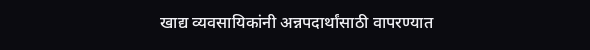खाद्य व्यवसायिकांनी अन्नपदार्थांसाठी वापरण्यात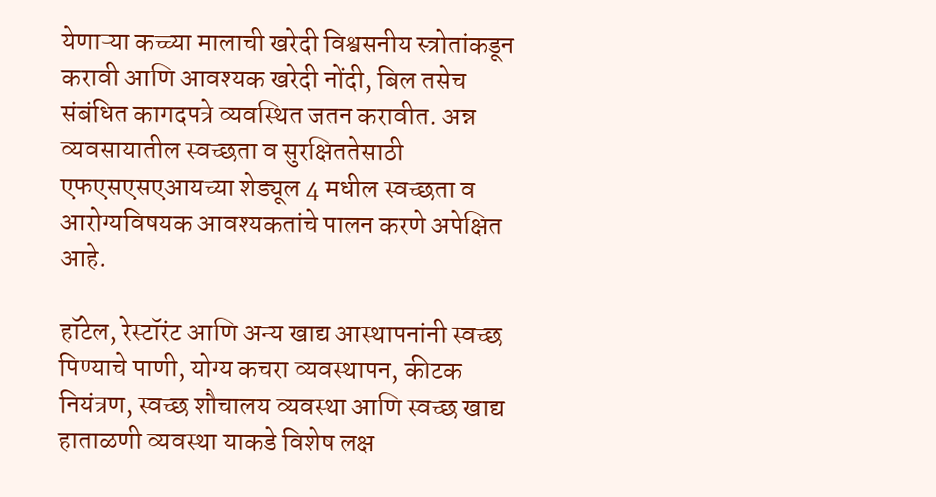येणाऱ्या कच्च्या मालाची खरेदी विश्वसनीय स्त्रोतांकडून करावी आणि आवश्यक खरेदी नोंदी, बिल तसेच संबंधित कागदपत्रे व्यवस्थित जतन करावीत. अन्न व्यवसायातील स्वच्छता व सुरक्षिततेसाठी एफएसएसएआयच्या शेड्यूल 4 मधील स्वच्छता व आरोग्यविषयक आवश्यकतांचे पालन करणे अपेक्षित आहे.

हॉटेल, रेस्टॉरंट आणि अन्य खाद्य आस्थापनांनी स्वच्छ पिण्याचे पाणी, योग्य कचरा व्यवस्थापन, कीटक नियंत्रण, स्वच्छ शौचालय व्यवस्था आणि स्वच्छ खाद्य हाताळणी व्यवस्था याकडे विशेष लक्ष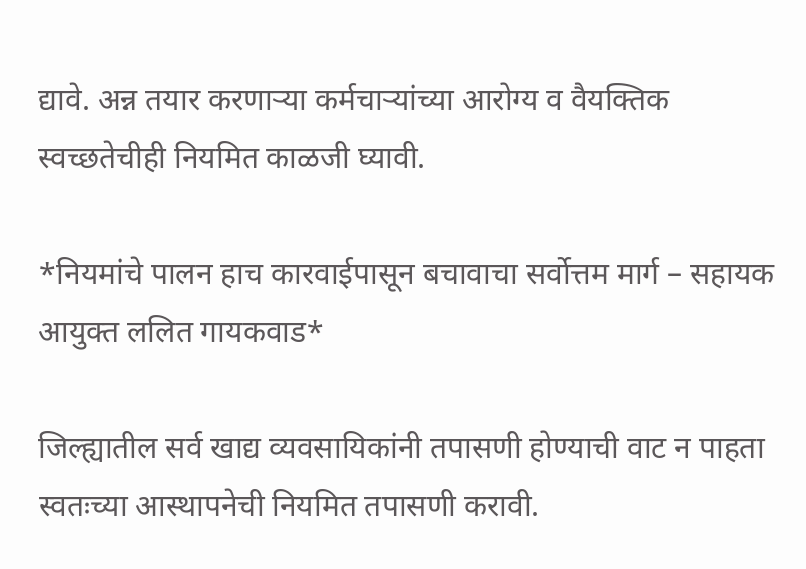द्यावे. अन्न तयार करणाऱ्या कर्मचाऱ्यांच्या आरोग्य व वैयक्तिक स्वच्छतेचीही नियमित काळजी घ्यावी.

*नियमांचे पालन हाच कारवाईपासून बचावाचा सर्वोत्तम मार्ग – सहायक आयुक्त ललित गायकवाड*

जिल्ह्यातील सर्व खाद्य व्यवसायिकांनी तपासणी होण्याची वाट न पाहता स्वतःच्या आस्थापनेची नियमित तपासणी करावी.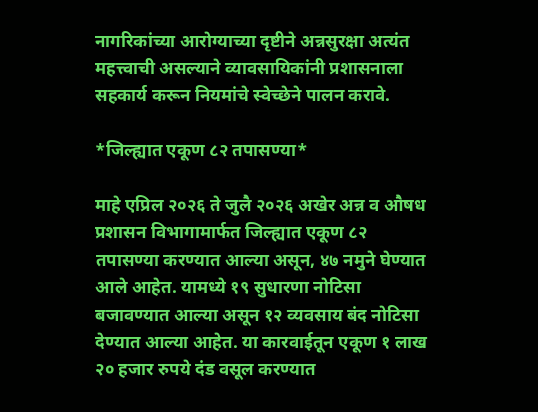नागरिकांच्या आरोग्याच्या दृष्टीने अन्नसुरक्षा अत्यंत महत्त्वाची असल्याने व्यावसायिकांनी प्रशासनाला सहकार्य करून नियमांचे स्वेच्छेने पालन करावे.

*जिल्ह्यात एकूण ८२ तपासण्या*

माहे एप्रिल २०२६ ते जुलै २०२६ अखेर अन्न व औषध प्रशासन विभागामार्फत जिल्ह्यात एकूण ८२ तपासण्या करण्यात आल्या असून, ४७ नमुने घेण्यात आले आहेत. यामध्ये १९ सुधारणा नोटिसा बजावण्यात आल्या असून १२ व्यवसाय बंद नोटिसा देण्यात आल्या आहेत. या कारवाईतून एकूण १ लाख २० हजार रुपये दंड वसूल करण्यात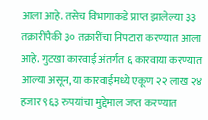आला आहे. तसेच विभागाकडे प्राप्त झालेल्या ३३ तक्रारींपैकी ३० तक्रारींचा निपटारा करण्यात आला आहे. गुटखा कारवाई अंतर्गत ६ कारवाया करण्यात आल्या असून, या कारवाईमध्ये एकूण २२ लाख २४ हजार ९६३ रुपयांचा मुद्देमाल जप्त करण्यात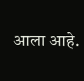आला आहे.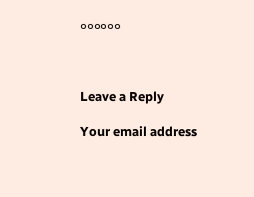००००००



Leave a Reply

Your email address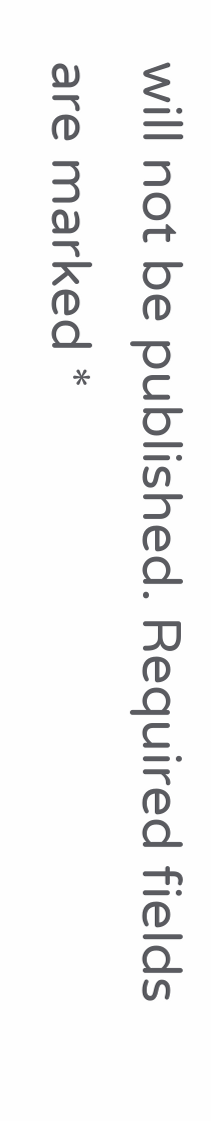will not be published. Required fields are marked *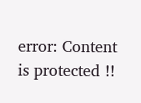error: Content is protected !!